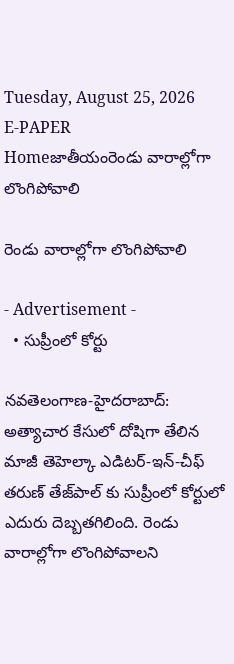Tuesday, August 25, 2026
E-PAPER
Homeజాతీయంరెండు వారాల్లోగా లొంగిపోవాలి

రెండు వారాల్లోగా లొంగిపోవాలి

- Advertisement -
  • సుప్రీంలో కోర్టు

నవతెలంగాణ-హైదరాబాద్: అత్యాచార కేసులో దోషిగా తేలిన మాజీ తెహెల్కా ఎడిటర్-ఇన్-చీఫ్ తరుణ్ తేజ్‌పాల్‌ కు సుప్రీంలో కోర్టులో ఎదురు దెబ్బతగిలింది. రెండు వారాల్లోగా లొంగిపోవాలని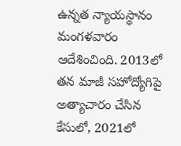ఉన్నత న్యాయస్థానం మంగళవారం ఆదేశించింది. 2013లో తన మాజీ సహోద్యోగిపై అత్యాచారం చేసిన కేసులో, 2021లో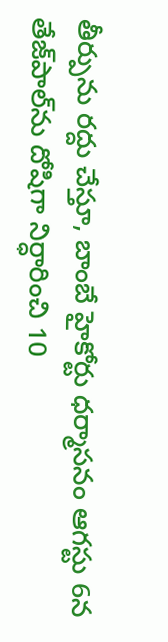తీర్పును రద్దు చేస్తూ, బాంబే హైకోర్టు ధర్మాసనం ఆగస్టు 6న తేజ్‌పాల్‌ను దోషిగా నిర్ధారించి 10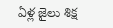ఏళ్ల జైలు శిక్ష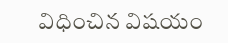విధించిన విషయం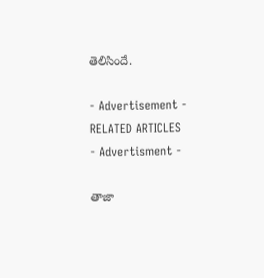తెలిసిందే.

- Advertisement -
RELATED ARTICLES
- Advertisment -

తాజా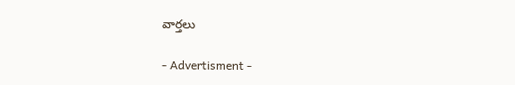వార్తలు

- Advertisment -